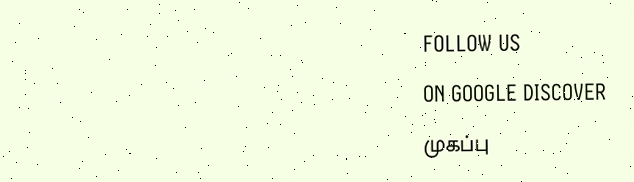FOLLOW US

ON GOOGLE DISCOVER

முகப்பு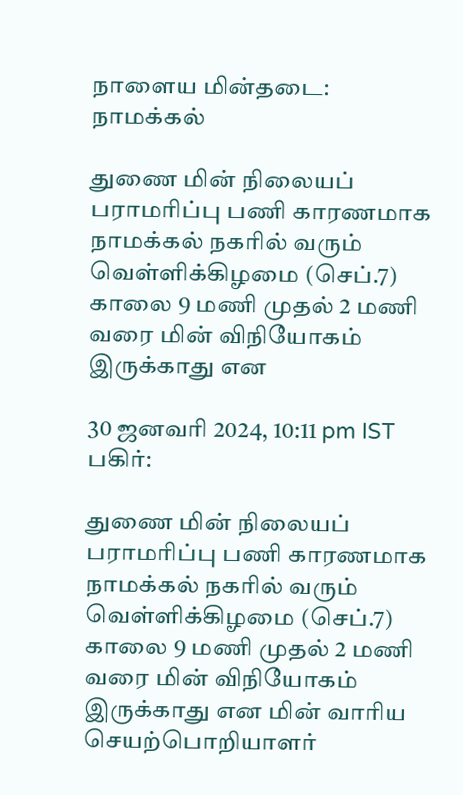நாளைய மின்தடை: நாமக்கல்

துணை மின் நிலையப் பராமரிப்பு பணி காரணமாக நாமக்கல் நகரில் வரும் வெள்ளிக்கிழமை (செப்.7) காலை 9 மணி முதல் 2 மணி வரை மின் விநியோகம் இருக்காது என

30 ஜனவரி 2024, 10:11 pm IST
பகிர்:

துணை மின் நிலையப் பராமரிப்பு பணி காரணமாக நாமக்கல் நகரில் வரும் வெள்ளிக்கிழமை (செப்.7) காலை 9 மணி முதல் 2 மணி வரை மின் விநியோகம் இருக்காது என மின் வாரிய செயற்பொறியாளர்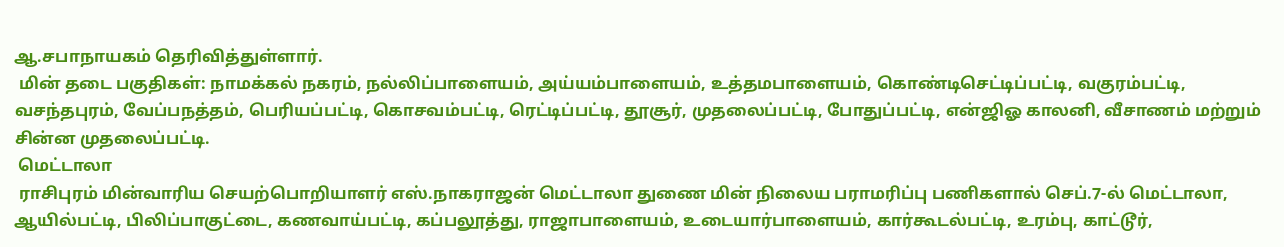ஆ.சபாநாயகம் தெரிவித்துள்ளார்.
 மின் தடை பகுதிகள்: நாமக்கல் நகரம், நல்லிப்பாளையம், அய்யம்பாளையம், உத்தமபாளையம், கொண்டிசெட்டிப்பட்டி, வகுரம்பட்டி, வசந்தபுரம், வேப்பநத்தம், பெரியப்பட்டி, கொசவம்பட்டி, ரெட்டிப்பட்டி, தூசூர், முதலைப்பட்டி, போதுப்பட்டி, என்ஜிஓ காலனி, வீசாணம் மற்றும் சின்ன முதலைப்பட்டி.
 மெட்டாலா
 ராசிபுரம் மின்வாரிய செயற்பொறியாளர் எஸ்.நாகராஜன் மெட்டாலா துணை மின் நிலைய பராமரிப்பு பணிகளால் செப்.7-ல் மெட்டாலா, ஆயில்பட்டி, பிலிப்பாகுட்டை, கணவாய்பட்டி, கப்பலூத்து, ராஜாபாளையம், உடையார்பாளையம், கார்கூடல்பட்டி, உரம்பு, காட்டூர்,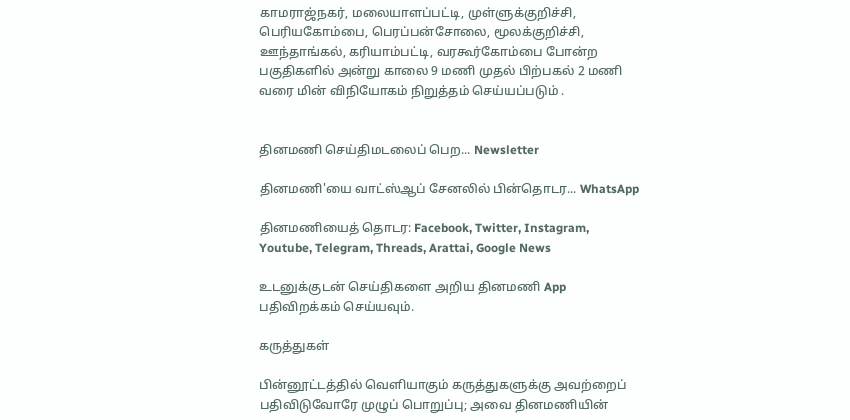காமராஜ்நகர், மலையாளப்பட்டி, முள்ளுக்குறிச்சி, பெரியகோம்பை, பெரப்பன்சோலை, மூலக்குறிச்சி, ஊந்தாங்கல், கரியாம்பட்டி, வரகூர்கோம்பை போன்ற பகுதிகளில் அன்று காலை 9 மணி முதல் பிற்பகல் 2 மணி வரை மின் விநியோகம் நிறுத்தம் செய்யப்படும் .


தினமணி செய்திமடலைப் பெற... Newsletter

தினமணி'யை வாட்ஸ்ஆப் சேனலில் பின்தொடர... WhatsApp

தினமணியைத் தொடர: Facebook, Twitter, Instagram, Youtube, Telegram, Threads, Arattai, Google News

உடனுக்குடன் செய்திகளை அறிய தினமணி App பதிவிறக்கம் செய்யவும்.

கருத்துகள்

பின்னூட்டத்தில் வெளியாகும் கருத்துகளுக்கு அவற்றைப் பதிவிடுவோரே முழுப் பொறுப்பு; அவை தினமணியின்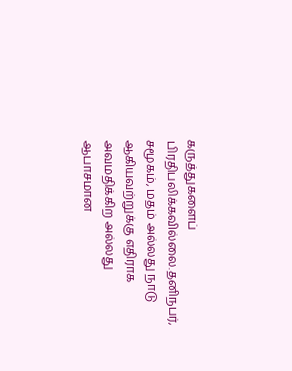கருத்துகளைப் பிரதிபலிக்கவில்லை.தனிநபர், சமூகம், மதம் அல்லது நாடு ஆகியவற்றுக்கு எதிராக அவமதிக்கிற அல்லது ஆபாசமான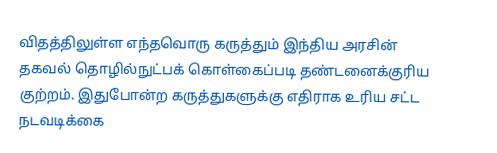விதத்திலுள்ள எந்தவொரு கருத்தும் இந்திய அரசின் தகவல் தொழில்நுட்பக் கொள்கைப்படி தண்டனைக்குரிய குற்றம். இதுபோன்ற கருத்துகளுக்கு எதிராக உரிய சட்ட நடவடிக்கை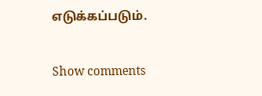எடுக்கப்படும்.

Show comments